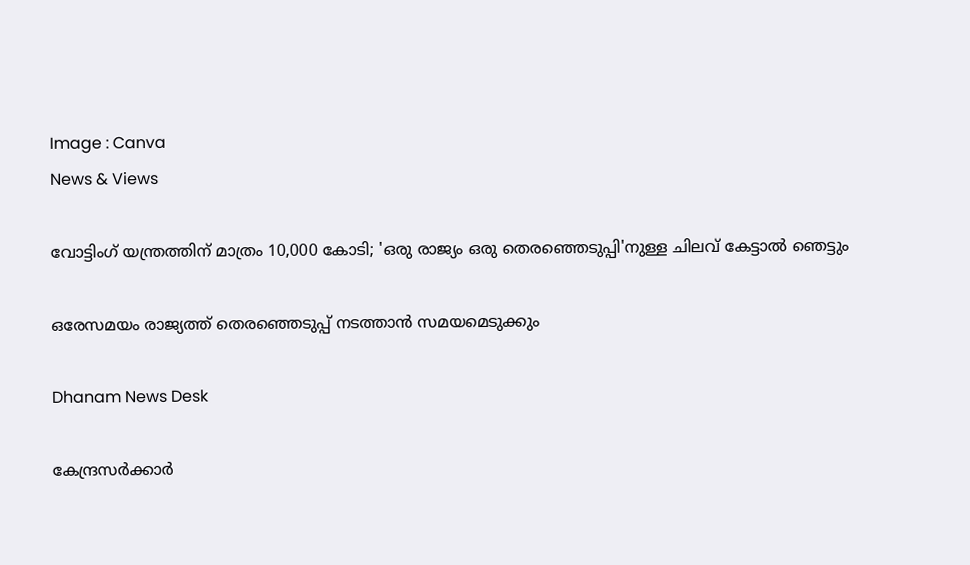Image : Canva
News & Views

വോട്ടിംഗ് യന്ത്രത്തിന് മാത്രം 10,000 കോടി; 'ഒരു രാജ്യം ഒരു തെരഞ്ഞെടുപ്പി'നുള്ള ചിലവ് കേട്ടാല്‍ ഞെട്ടും

ഒരേസമയം രാജ്യത്ത് തെരഞ്ഞെടുപ്പ് നടത്താന്‍ സമയമെടുക്കും

Dhanam News Desk

കേന്ദ്രസര്‍ക്കാര്‍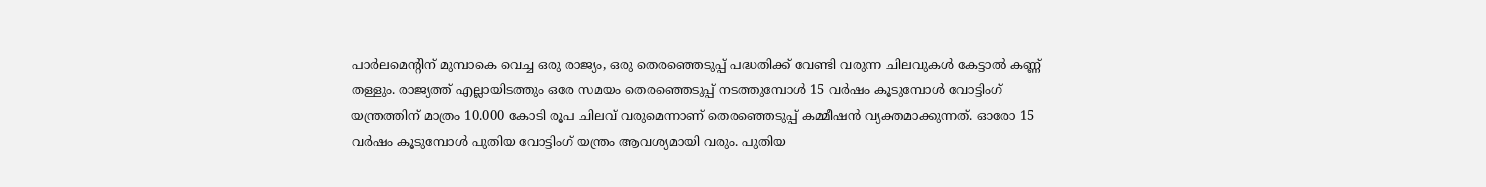പാര്‍ലമെന്റിന് മുമ്പാകെ വെച്ച ഒരു രാജ്യം, ഒരു തെരഞ്ഞെടുപ്പ് പദ്ധതിക്ക് വേണ്ടി വരുന്ന ചിലവുകള്‍ കേട്ടാല്‍ കണ്ണ് തള്ളും. രാജ്യത്ത് എല്ലായിടത്തും ഒരേ സമയം തെരഞ്ഞെടുപ്പ് നടത്തുമ്പോള്‍ 15 വര്‍ഷം കൂടുമ്പോള്‍ വോട്ടിംഗ് യന്ത്രത്തിന് മാത്രം 10.000 കോടി രൂപ ചിലവ് വരുമെന്നാണ് തെരഞ്ഞെടുപ്പ് കമ്മീഷന്‍ വ്യക്തമാക്കുന്നത്. ഓരോ 15 വര്‍ഷം കൂടുമ്പോള്‍ പുതിയ വോട്ടിംഗ് യന്ത്രം ആവശ്യമായി വരും. പുതിയ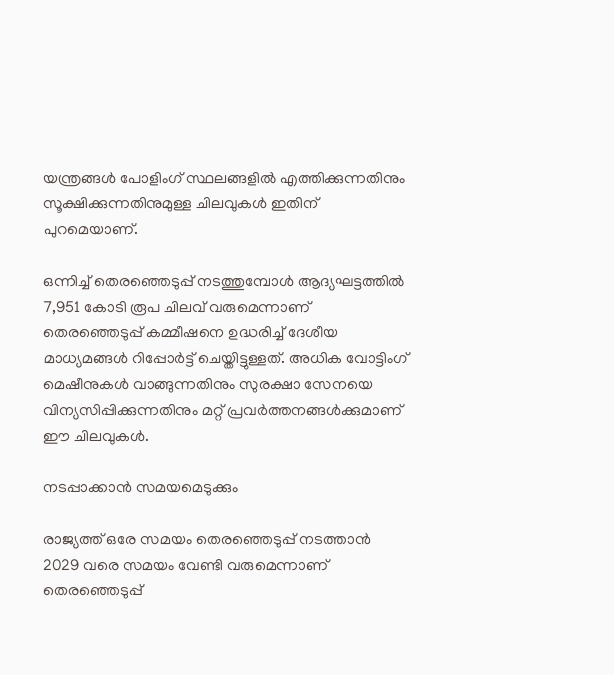യന്ത്രങ്ങള്‍ പോളിംഗ് സ്ഥലങ്ങളില്‍ എത്തിക്കുന്നതിനും സൂക്ഷിക്കുന്നതിനുമുള്ള ചിലവുകള്‍ ഇതിന് പുറമെയാണ്.

ഒന്നിച്ച് തെരഞ്ഞെടുപ്പ് നടത്തുമ്പോള്‍ ആദ്യഘട്ടത്തില്‍ 7,951 കോടി രൂപ ചിലവ് വരുമെന്നാണ് തെരഞ്ഞെടുപ്പ് കമ്മീഷനെ ഉദ്ധരിച്ച് ദേശീയ മാധ്യമങ്ങള്‍ റിപ്പോര്‍ട്ട് ചെയ്തിട്ടുള്ളത്. അധിക വോട്ടിംഗ് മെഷീനുകള്‍ വാങ്ങുന്നതിനും സുരക്ഷാ സേനയെ വിന്യസിപ്പിക്കുന്നതിനും മറ്റ് പ്രവര്‍ത്തനങ്ങള്‍ക്കുമാണ് ഈ ചിലവുകള്‍.

നടപ്പാക്കാന്‍ സമയമെടുക്കും

രാജ്യത്ത് ഒരേ സമയം തെരഞ്ഞെടുപ്പ് നടത്താന്‍ 2029 വരെ സമയം വേണ്ടി വരുമെന്നാണ് തെരഞ്ഞെടുപ്പ്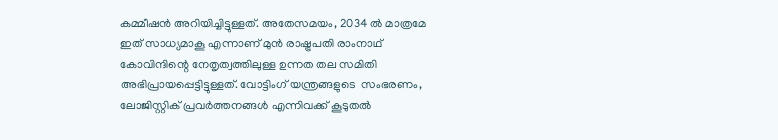കമ്മീഷന്‍ അറിയിച്ചിട്ടുള്ളത്. അതേസമയം, 2034 ല്‍ മാത്രമേ ഇത് സാധ്യമാകൂ എന്നാണ് മുന്‍ രാഷ്ട്രപതി രാംനാഥ് കോവിന്ദിന്റെ നേതൃത്വത്തിലുള്ള ഉന്നത തല സമിതി അഭിപ്രായപ്പെട്ടിട്ടുള്ളത്. വോട്ടിംഗ് യന്ത്രങ്ങളുടെ  സംഭരണം, ലോജിസ്റ്റിക് പ്രവര്‍ത്തനങ്ങള്‍ എന്നിവക്ക് കൂടുതല്‍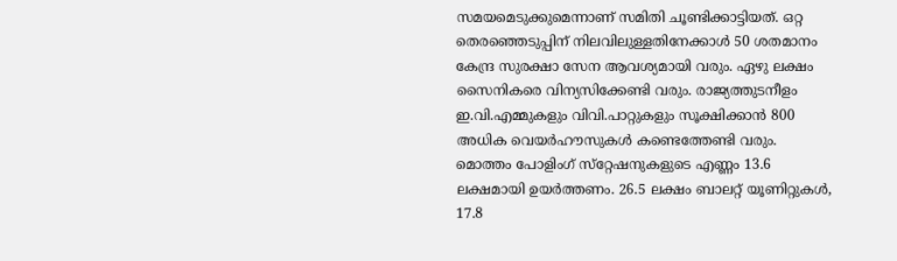സമയമെടുക്കുമെന്നാണ് സമിതി ചൂണ്ടിക്കാട്ടിയത്. ഒറ്റ തെരഞ്ഞെടുപ്പിന് നിലവിലുള്ളതിനേക്കാള്‍ 50 ശതമാനം കേന്ദ്ര സുരക്ഷാ സേന ആവശ്യമായി വരും. ഏഴു ലക്ഷം സൈനികരെ വിന്യസിക്കേണ്ടി വരും. രാജ്യത്തുടനീളം ഇ.വി.എമ്മുകളും വിവി.പാറ്റുകളും സൂക്ഷിക്കാന്‍ 800 അധിക വെയര്‍ഹൗസുകള്‍ കണ്ടെത്തേണ്ടി വരും. മൊത്തം പോളിംഗ് സ്‌റ്റേഷനുകളുടെ എണ്ണം 13.6 ലക്ഷമായി ഉയർത്തണം. 26.5 ലക്ഷം ബാലറ്റ് യൂണിറ്റുകള്‍, 17.8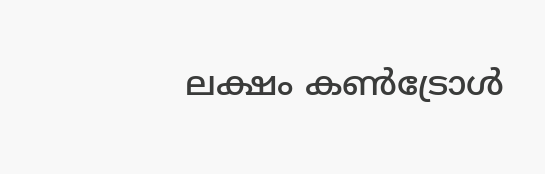ലക്ഷം കണ്‍ട്രോള്‍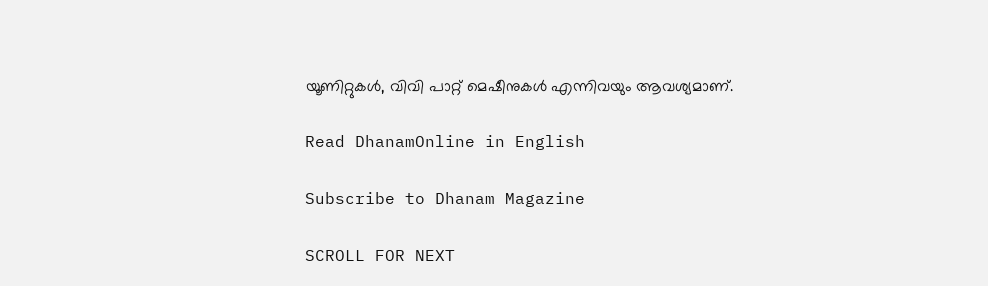യൂണിറ്റുകള്‍, വിവി പാറ്റ് മെഷീനുകള്‍ എന്നിവയും ആവശ്യമാണ്.

Read DhanamOnline in English

Subscribe to Dhanam Magazine

SCROLL FOR NEXT